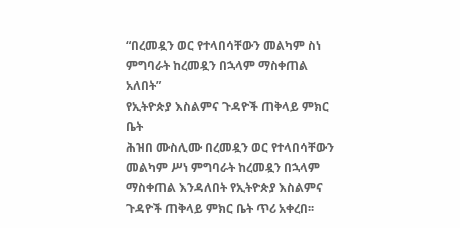“በረመዷን ወር የተላበሳቸውን መልካም ስነ ምግባራት ከረመዷን በኋላም ማስቀጠል አለበት”
የኢትዮጵያ እስልምና ጉዳዮች ጠቅላይ ምክር ቤት
ሕዝበ ሙስሊሙ በረመዷን ወር የተላበሳቸውን መልካም ሥነ ምግባራት ከረመዷን በኋላም ማስቀጠል እንዳለበት የኢትዮጵያ እስልምና ጉዳዮች ጠቅላይ ምክር ቤት ጥሪ አቀረበ፡፡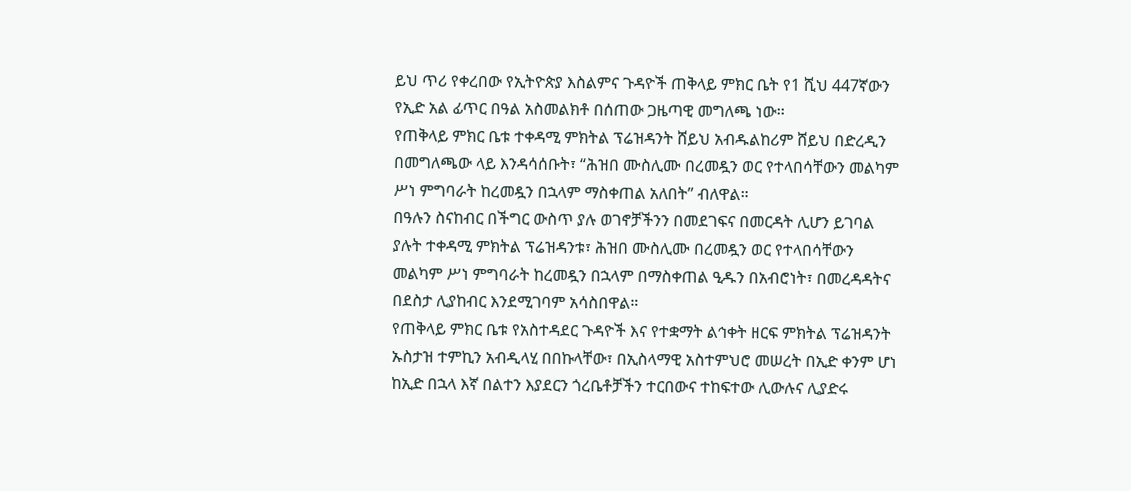ይህ ጥሪ የቀረበው የኢትዮጵያ እስልምና ጉዳዮች ጠቅላይ ምክር ቤት የ1 ሺህ 447ኛውን የኢድ አል ፊጥር በዓል አስመልክቶ በሰጠው ጋዜጣዊ መግለጫ ነው፡፡
የጠቅላይ ምክር ቤቱ ተቀዳሚ ምክትል ፕሬዝዳንት ሸይህ አብዱልከሪም ሸይህ በድረዲን በመግለጫው ላይ እንዳሳሰቡት፣ “ሕዝበ ሙስሊሙ በረመዷን ወር የተላበሳቸውን መልካም ሥነ ምግባራት ከረመዷን በኋላም ማስቀጠል አለበት” ብለዋል።
በዓሉን ስናከብር በችግር ውስጥ ያሉ ወገኖቻችንን በመደገፍና በመርዳት ሊሆን ይገባል ያሉት ተቀዳሚ ምክትል ፕሬዝዳንቱ፣ ሕዝበ ሙስሊሙ በረመዷን ወር የተላበሳቸውን መልካም ሥነ ምግባራት ከረመዷን በኋላም በማስቀጠል ዒዱን በአብሮነት፣ በመረዳዳትና በደስታ ሊያከብር እንደሚገባም አሳስበዋል።
የጠቅላይ ምክር ቤቱ የአስተዳደር ጉዳዮች እና የተቋማት ልኅቀት ዘርፍ ምክትል ፕሬዝዳንት ኡስታዝ ተምኪን አብዲላሂ በበኩላቸው፣ በኢስላማዊ አስተምህሮ መሠረት በኢድ ቀንም ሆነ ከኢድ በኋላ እኛ በልተን እያደርን ጎረቤቶቻችን ተርበውና ተከፍተው ሊውሉና ሊያድሩ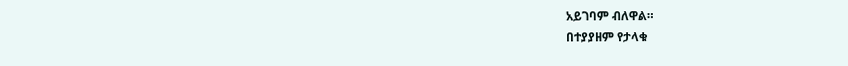አይገባም ብለዋል።
በተያያዘም የታላቁ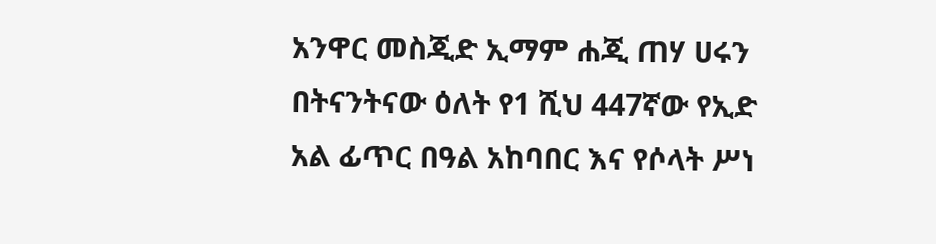አንዋር መስጂድ ኢማም ሐጂ ጠሃ ሀሩን በትናንትናው ዕለት የ1 ሺህ 447ኛው የኢድ አል ፊጥር በዓል አከባበር እና የሶላት ሥነ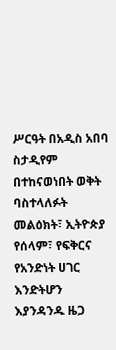ሥርዓት በአዲስ አበባ ስታዲየም በተከናወነበት ወቅት ባስተላለፉት መልዕክት፣ ኢትዮጵያ የሰላም፣ የፍቅርና የአንድነት ሀገር እንድትሆን እያንዳንዱ ዜጋ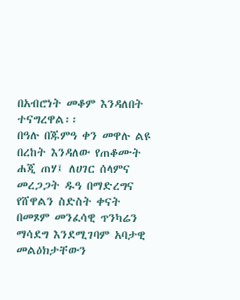በአብሮነት መቆም እንዳለበት ተናግረዋል፡፡
በዓሉ በጁምዓ ቀን መዋሉ ልዩ በረከት እንዳለው የጠቆሙት ሐጂ ጠሃ፤ ለሀገር ሰላምና መረጋጋት ዱዓ በማድረግና የሸዋልን ስድስት ቀናት በመጾም መንፈሳዊ ጥንካሬን ማሳደግ እንደሚገባም አባታዊ መልዕክታቸውን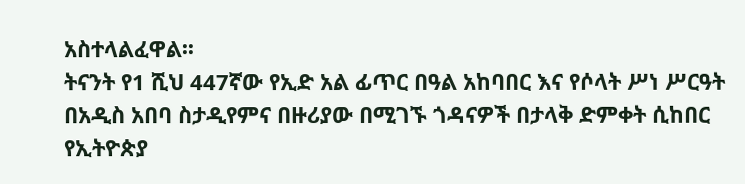አስተላልፈዋል፡፡
ትናንት የ1 ሺህ 447ኛው የኢድ አል ፊጥር በዓል አከባበር እና የሶላት ሥነ ሥርዓት በአዲስ አበባ ስታዲየምና በዙሪያው በሚገኙ ጎዳናዎች በታላቅ ድምቀት ሲከበር የኢትዮጵያ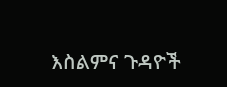እስልምና ጉዳዮች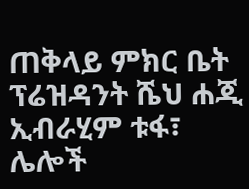ጠቅላይ ምክር ቤት ፕሬዝዳንት ሼህ ሐጂ ኢብራሂም ቱፋ፣ ሌሎች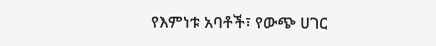የእምነቱ አባቶች፣ የውጭ ሀገር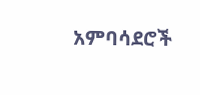አምባሳደሮች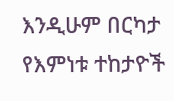እንዲሁም በርካታ የእምነቱ ተከታዮች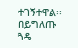ተገኝተዋል፡፡
በይግለጡ ጓዴ